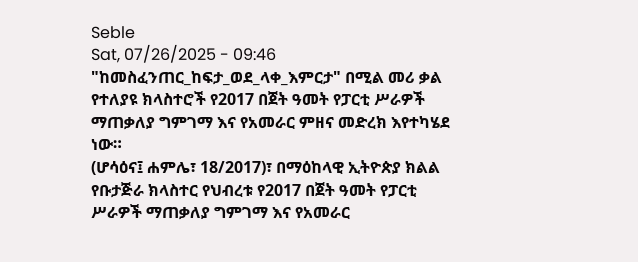Seble
Sat, 07/26/2025 - 09:46
"ከመስፈንጠር_ከፍታ_ወደ_ላቀ_እምርታ" በሚል መሪ ቃል የተለያዩ ክላስተሮች የ2017 በጀት ዓመት የፓርቲ ሥራዎች ማጠቃለያ ግምገማ እና የአመራር ምዘና መድረክ እየተካሄደ ነው።
(ሆሳዕና፤ ሐምሌ፣ 18/2017)፣ በማዕከላዊ ኢትዮጵያ ክልል የቡታጅራ ክላስተር የህብረቱ የ2017 በጀት ዓመት የፓርቲ ሥራዎች ማጠቃለያ ግምገማ እና የአመራር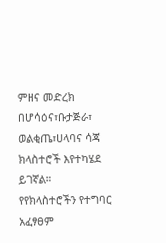ምዘና መድረክ በሆሳዕና፣ቡታጅራ፣ ወልቂጤ፣ሀላባና ሳጃ ክላስተሮች እየተካሄደ ይገኛል።
የየክላስተሮችን የተግባር አፈፃፀም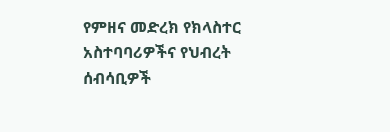የምዘና መድረክ የክላስተር አስተባባሪዎችና የህብረት ሰብሳቢዎች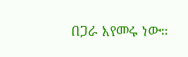በጋራ እየመሩ ነው።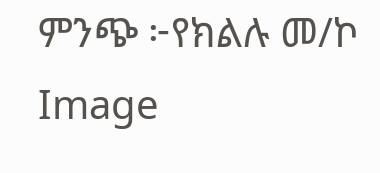ምንጭ ፦የክልሉ መ/ኮ
Image